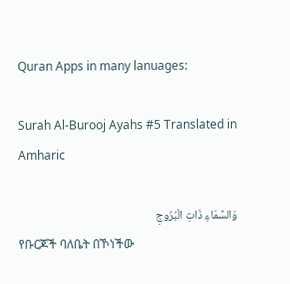Quran Apps in many lanuages:

Surah Al-Burooj Ayahs #5 Translated in Amharic

وَالسَّمَاءِ ذَاتِ الْبُرُوجِ
የቡርጆች ባለቤት በኾነችው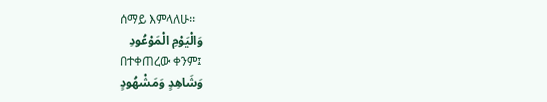ሰማይ እምላለሁ፡፡
وَالْيَوْمِ الْمَوْعُودِ
በተቀጠረው ቀንም፤
وَشَاهِدٍ وَمَشْهُودٍ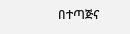በተጣጅና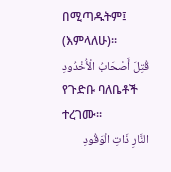በሚጣዱትም፤ (እምላለሁ)፡፡
قُتِلَ أَصْحَابُ الْأُخْدُودِ
የጉድቡ ባለቤቶች ተረገሙ፡፡
النَّارِ ذَاتِ الْوَقُودِ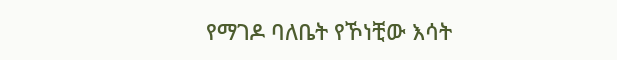የማገዶ ባለቤት የኾነቺው እሳት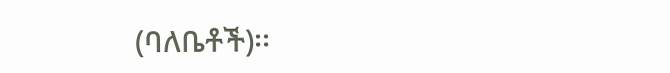(ባለቤቶች)፡፡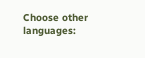Choose other languages: